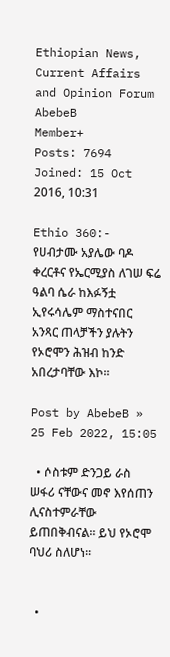Ethiopian News, Current Affairs and Opinion Forum
AbebeB
Member+
Posts: 7694
Joined: 15 Oct 2016, 10:31

Ethio 360:- የሀብታሙ አያሌው ባዶ ቀረርቶና የኤርሚያስ ለገሠ ፍሬ ዓልባ ሴራ ከእፉኝቷ ኢየሩሳሌም ማስተናበር አንጻር ጠላቻችን ያሉትን የኦሮሞን ሕዝብ ከንድ አበረታባቸው እኮ፡፡

Post by AbebeB » 25 Feb 2022, 15:05

  • ሶስቱም ድንጋይ ራስ ሠፋሪ ናቸውና መኖ እየሰጠን ሊናስተምራቸው ይጠበቅብናል፡፡ ይህ የኦሮሞ ባህሪ ስለሆነ፡፡


  •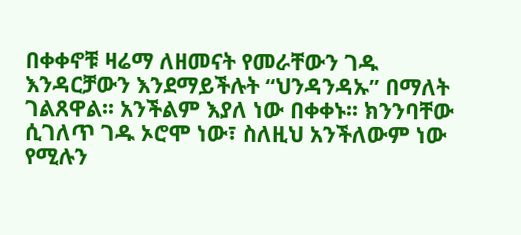በቀቀኖቹ ዛሬማ ለዘመናት የመራቸውን ገዱ እንዳርቻውን እንደማይችሉት “ህንዳንዳኡ” በማለት ገልጸዋል፡፡ አንችልም እያለ ነው በቀቀኑ፡፡ ክንንባቸው ሲገለጥ ገዱ ኦሮሞ ነው፣ ስለዚህ አንችለውም ነው የሚሉን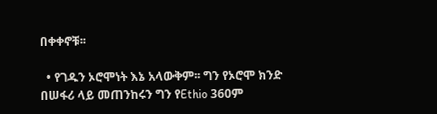በቀቀኖቹ፡፡

  • የገዱን ኦሮሞነት እኔ አላውቅም፡፡ ግን የኦሮሞ ክንድ በሠፋሪ ላይ መጠንከሩን ግን የEthio 360ም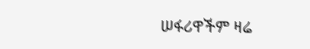ሠፋሪዋችም ዛሬ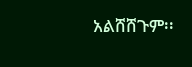አልሸሸጉም፡፡